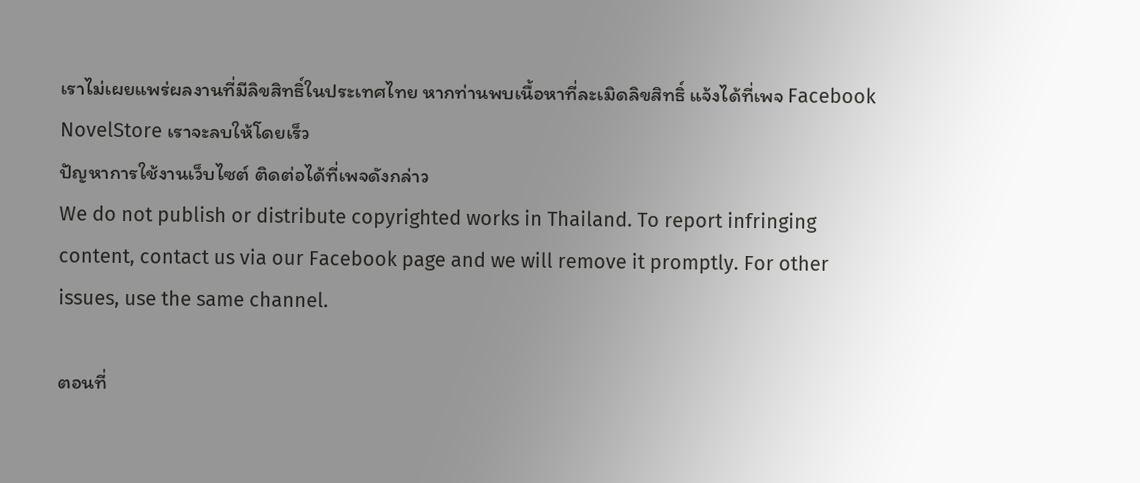เราไม่เผยแพร่ผลงานที่มีลิขสิทธิ์ในประเทศไทย หากท่านพบเนื้อหาที่ละเมิดลิขสิทธิ์ แจ้งได้ที่เพจ Facebook NovelStore เราจะลบให้โดยเร็ว
ปัญหาการใช้งานเว็บไซต์ ติดต่อได้ที่เพจดังกล่าว
We do not publish or distribute copyrighted works in Thailand. To report infringing content, contact us via our Facebook page and we will remove it promptly. For other issues, use the same channel.

ตอนที่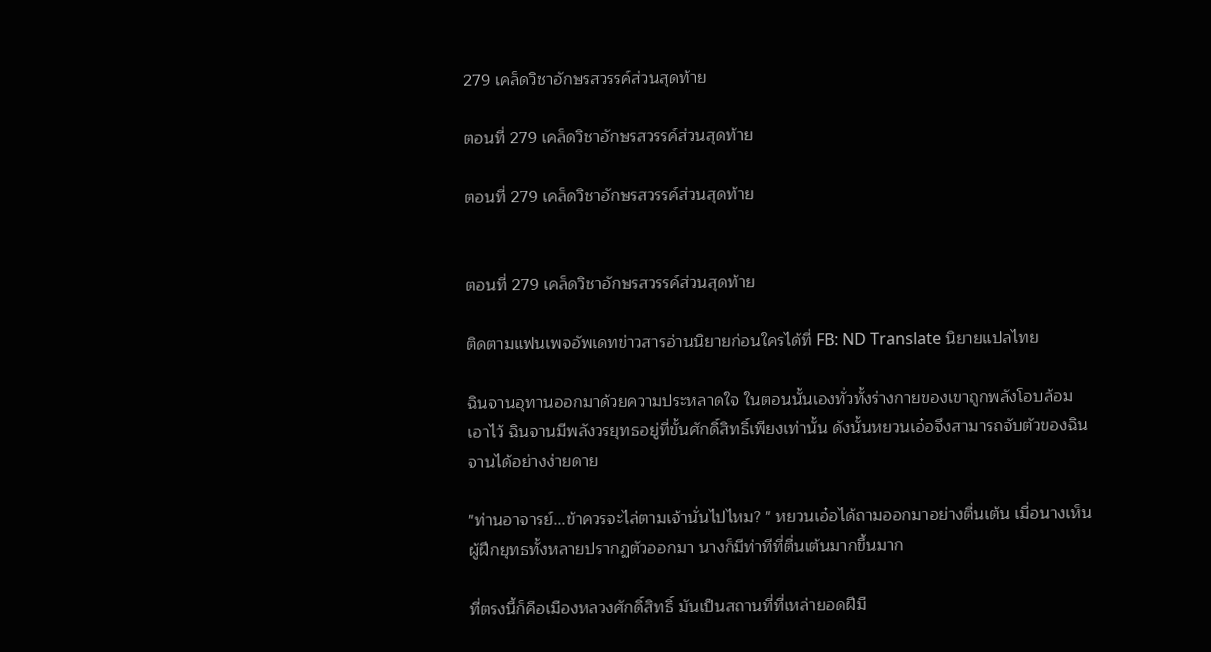279 เคล็ดวิชาอักษรสวรรค์ส่วนสุดท้าย

ตอนที่ 279 เคล็ดวิชาอักษรสวรรค์ส่วนสุดท้าย

ตอนที่ 279 เคล็ดวิชาอักษรสวรรค์ส่วนสุดท้าย


ตอนที่ 279 เคล็ดวิชาอักษรสวรรค์ส่วนสุดท้าย

ติดตามแฟนเพจอัพเดทข่าวสารอ่านนิยายก่อนใครได้ที่ FB: ND Translate นิยายแปลไทย

ฉินจานอุทานออกมาด้วยความประหลาดใจ ในตอนนั้นเองทั่วทั้งร่างกายของเขาถูกพลังโอบล้อมเอาไว้ ฉินจานมีพลังวรยุทธอยู่ที่ขั้นศักดิ์สิทธิ์เพียงเท่านั้น ดังนั้นหยวนเอ๋อจึงสามารถจับตัวของฉินจานได้อย่างง่ายดาย

"ท่านอาจารย์...ข้าควรจะไล่ตามเจ้านั่นไปไหม? " หยวนเอ๋อได้ถามออกมาอย่างตื่นเต้น เมื่อนางเห็นผู้ฝึกยุทธทั้งหลายปรากฏตัวออกมา นางก็มีท่าทีที่ตื่นเต้นมากขึ้นมาก

ที่ตรงนี้ก็คือเมืองหลวงศักดิ์สิทธิ์ มันเป็นสถานที่ที่เหล่ายอดฝีมื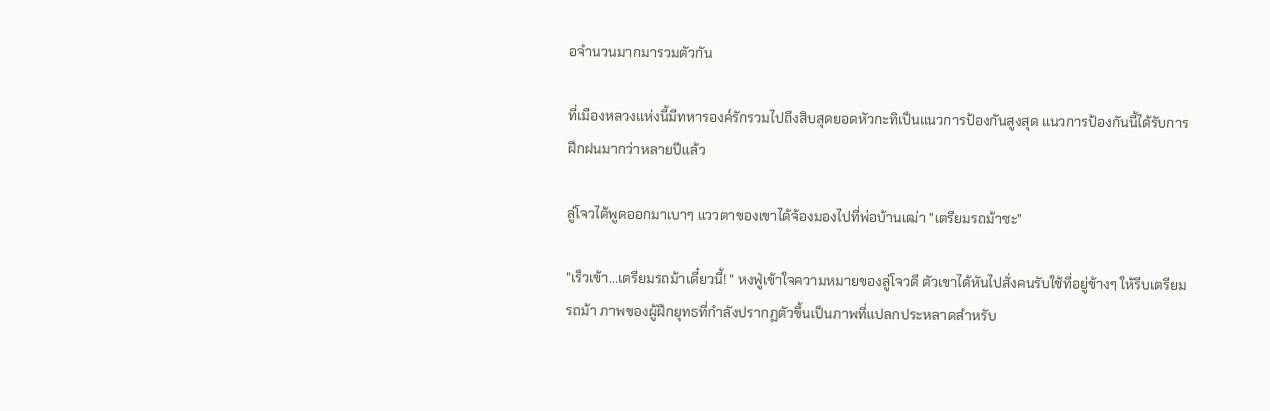อจำนวนมากมารวมตัวกัน

ที่เมืองหลวงแห่งนี้มีทหารองค์รักรวมไปถึงสิบสุดยอดหัวกะทิเป็นแนวการป้องกันสูงสุด แนวการป้องกันนี้ได้รับการฝึกฝนมากว่าหลายปีแล้ว

ลู่โจวได้พูดออกมาเบาๆ แววตาของเขาได้จ้องมองไปที่พ่อบ้านเฒ่า "เตรียมรถม้าซะ"

"เร็วเข้า...เตรียมรถม้าเดี๋ยวนี้! " หงฟู่เข้าใจความหมายของลู่โจวดี ตัวเขาได้หันไปสั่งคนรับใช้ที่อยู่ข้างๆ ให้รีบเตรียมรถม้า ภาพของผู้ฝึกยุทธที่กำลังปรากฏตัวขึ้นเป็นภาพที่แปลกประหลาดสำหรับ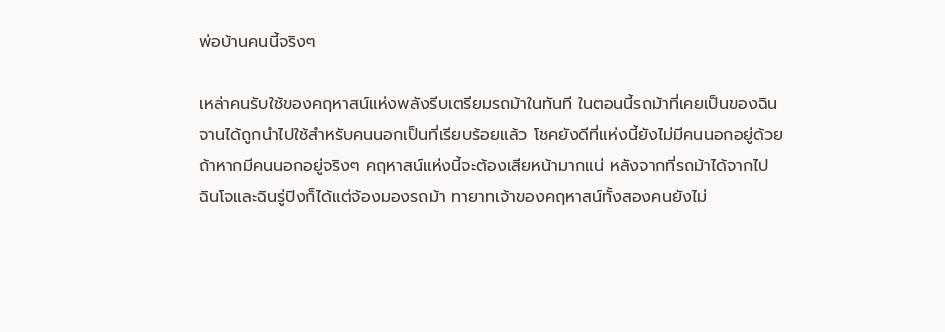พ่อบ้านคนนี้จริงๆ

เหล่าคนรับใช้ของคฤหาสน์แห่งพลังรีบเตรียมรถม้าในทันที ในตอนนี้รถม้าที่เคยเป็นของฉินจานได้ถูกนำไปใช้สำหรับคนนอกเป็นที่เรียบร้อยแล้ว โชคยังดีที่แห่งนี้ยังไม่มีคนนอกอยู่ด้วย ถ้าหากมีคนนอกอยู่จริงๆ คฤหาสน์แห่งนี้จะต้องเสียหน้ามากแน่ หลังจากที่รถม้าได้จากไป ฉินโจและฉินรู่ปิงก็ได้แต่จ้องมองรถม้า ทายาทเจ้าของคฤหาสน์ทั้งสองคนยังไม่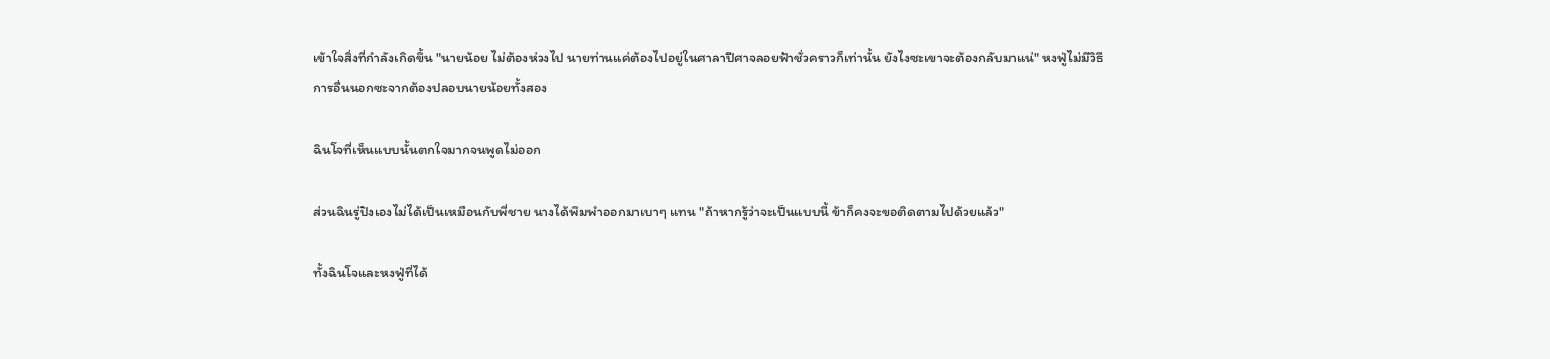เข้าใจสิ่งที่กำลังเกิดขึ้น "นายน้อย ไม่ต้องห่วงไป นายท่านแค่ต้องไปอยู่ในศาลาปีศาจลอยฟ้าชั่วคราวก็เท่านั้น ยังไงซะเขาจะต้องกลับมาแน่" หงฟู่ไม่มีวิธีการอื่นนอกซะจากต้องปลอบนายน้อยทั้งสอง

ฉินโจที่เห็นแบบนั้นตกใจมากจนพูดไม่ออก

ส่วนฉินรู่ปิงเองไม่ได้เป็นเหมือนกับพี่ชาย นางได้พึมพำออกมาเบาๆ แทน "ถ้าหากรู้ว่าจะเป็นแบบนี้ ข้าก็คงจะขอติดตามไปด้วยแล้ว"

ทั้งฉินโจและหงฟู่ที่ได้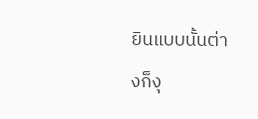ยินแบบนั้นต่างก็งุ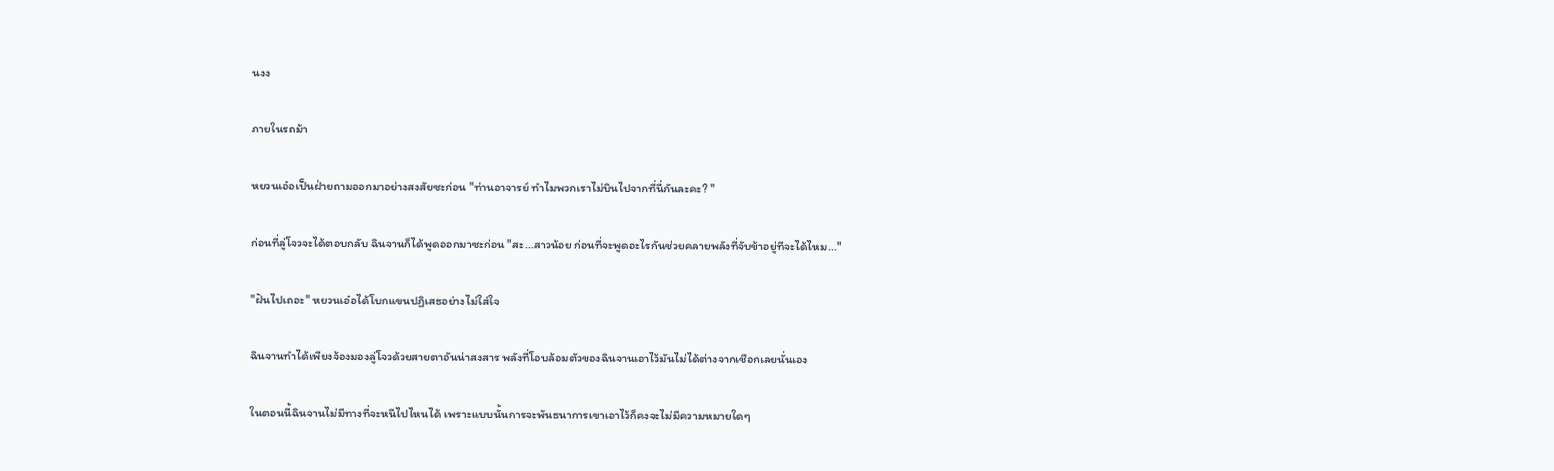นงง

ภายในรถม้า

หยวนเอ๋อเป็นฝ่ายถามออกมาอย่างสงสัยซะก่อน "ท่านอาจารย์ ทำไมพวกเราไม่บินไปจากที่นี่กันละคะ? "

ก่อนที่ลู่โจวจะได้ตอบกลับ ฉินจานก็ได้พูดออกมาซะก่อน "สะ...สาวน้อย ก่อนที่จะพูดอะไรกันช่วยคลายพลังที่จับข้าอยู่ทีจะได้ไหม..."

"ฝันไปเถอะ" หยวนเอ๋อได้โบกแขนปฏิเสธอย่างไม่ใส่ใจ

ฉินจานทำได้เพียงจ้องมองลู่โจวด้วยสายตาอันน่าสงสาร พลังที่โอบล้อมตัวของฉินจานเอาไว้มันไม่ได้ต่างจากเชือกเลยนั่นเอง

ในตอนนี้ฉินจานไม่มีทางที่จะหนีไปไหนได้ เพราะแบบนั้นการจะพันธนาการเขาเอาไว้ก็คงจะไม่มีความหมายใดๆ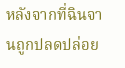หลังจากที่ฉินจานถูกปลดปล่อย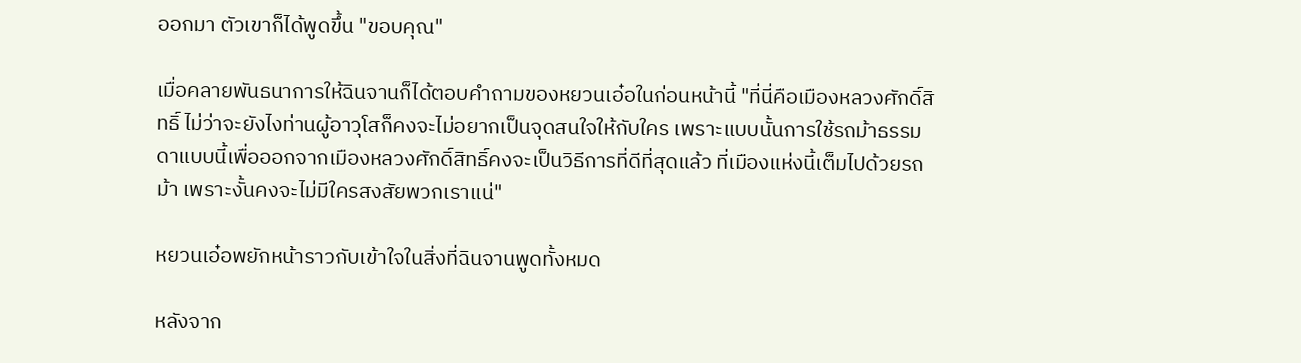ออกมา ตัวเขาก็ได้พูดขึ้น "ขอบคุณ"

เมื่อคลายพันธนาการให้ฉินจานก็ได้ตอบคำถามของหยวนเอ๋อในก่อนหน้านี้ "ที่นี่คือเมืองหลวงศักดิ์สิทธิ์ ไม่ว่าจะยังไงท่านผู้อาวุโสก็คงจะไม่อยากเป็นจุดสนใจให้กับใคร เพราะแบบนั้นการใช้รถม้าธรรมดาแบบนี้เพื่อออกจากเมืองหลวงศักดิ์สิทธิ์คงจะเป็นวิธีการที่ดีที่สุดแล้ว ที่เมืองแห่งนี้เต็มไปด้วยรถม้า เพราะงั้นคงจะไม่มีใครสงสัยพวกเราแน่"

หยวนเอ๋อพยักหน้าราวกับเข้าใจในสิ่งที่ฉินจานพูดทั้งหมด

หลังจาก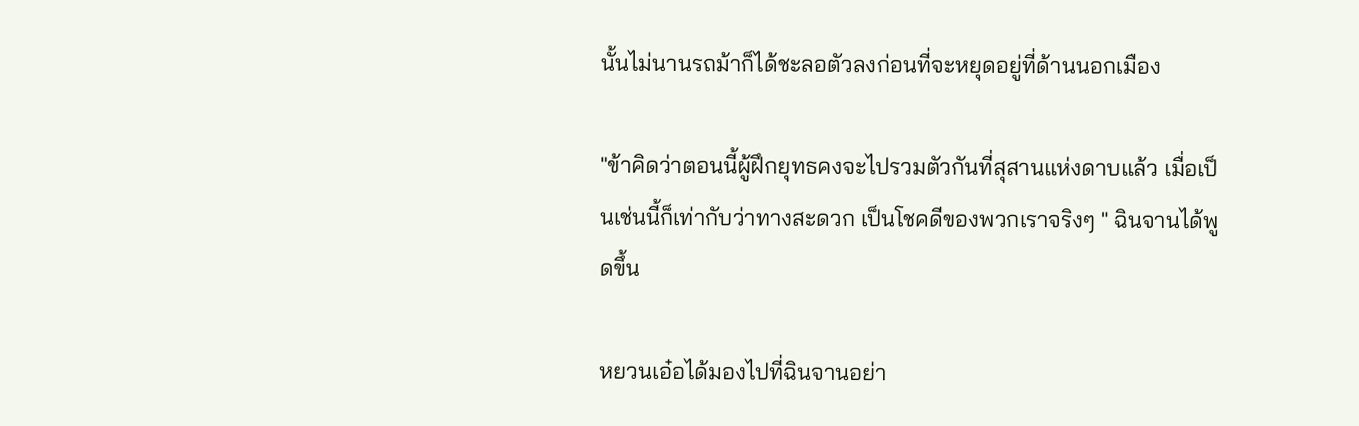นั้นไม่นานรถม้าก็ได้ชะลอตัวลงก่อนที่จะหยุดอยู่ที่ด้านนอกเมือง

"ข้าคิดว่าตอนนี้ผู้ฝึกยุทธคงจะไปรวมตัวกันที่สุสานแห่งดาบแล้ว เมื่อเป็นเช่นนี้ก็เท่ากับว่าทางสะดวก เป็นโชคดีของพวกเราจริงๆ " ฉินจานได้พูดขึ้น

หยวนเอ๋อได้มองไปที่ฉินจานอย่า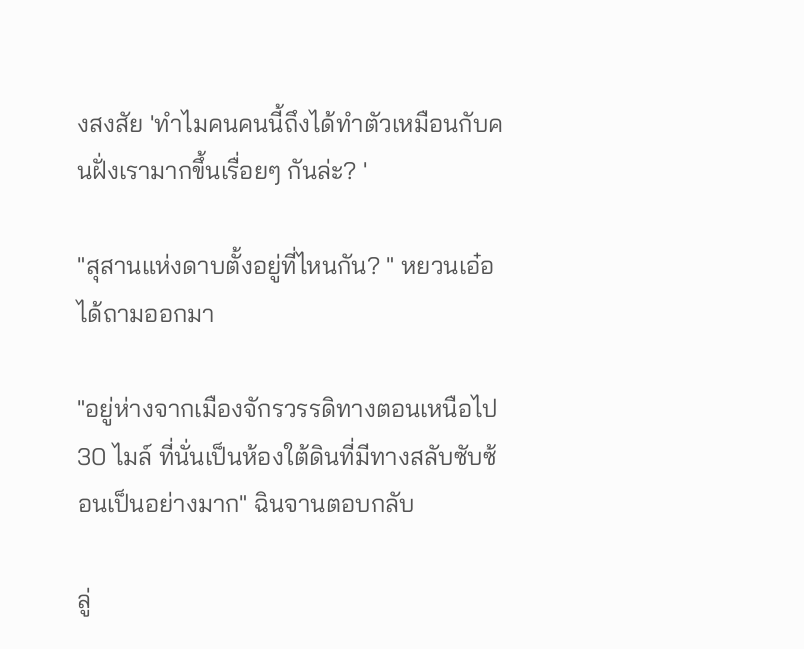งสงสัย 'ทำไมคนคนนี้ถึงได้ทำตัวเหมือนกับคนฝั่งเรามากขึ้นเรื่อยๆ กันล่ะ? '

"สุสานแห่งดาบตั้งอยู่ที่ไหนกัน? " หยวนเอ๋อได้ถามออกมา

"อยู่ห่างจากเมืองจักรวรรดิทางตอนเหนือไป 30 ไมล์ ที่นั่นเป็นห้องใต้ดินที่มีทางสลับซับซ้อนเป็นอย่างมาก" ฉินจานตอบกลับ

ลู่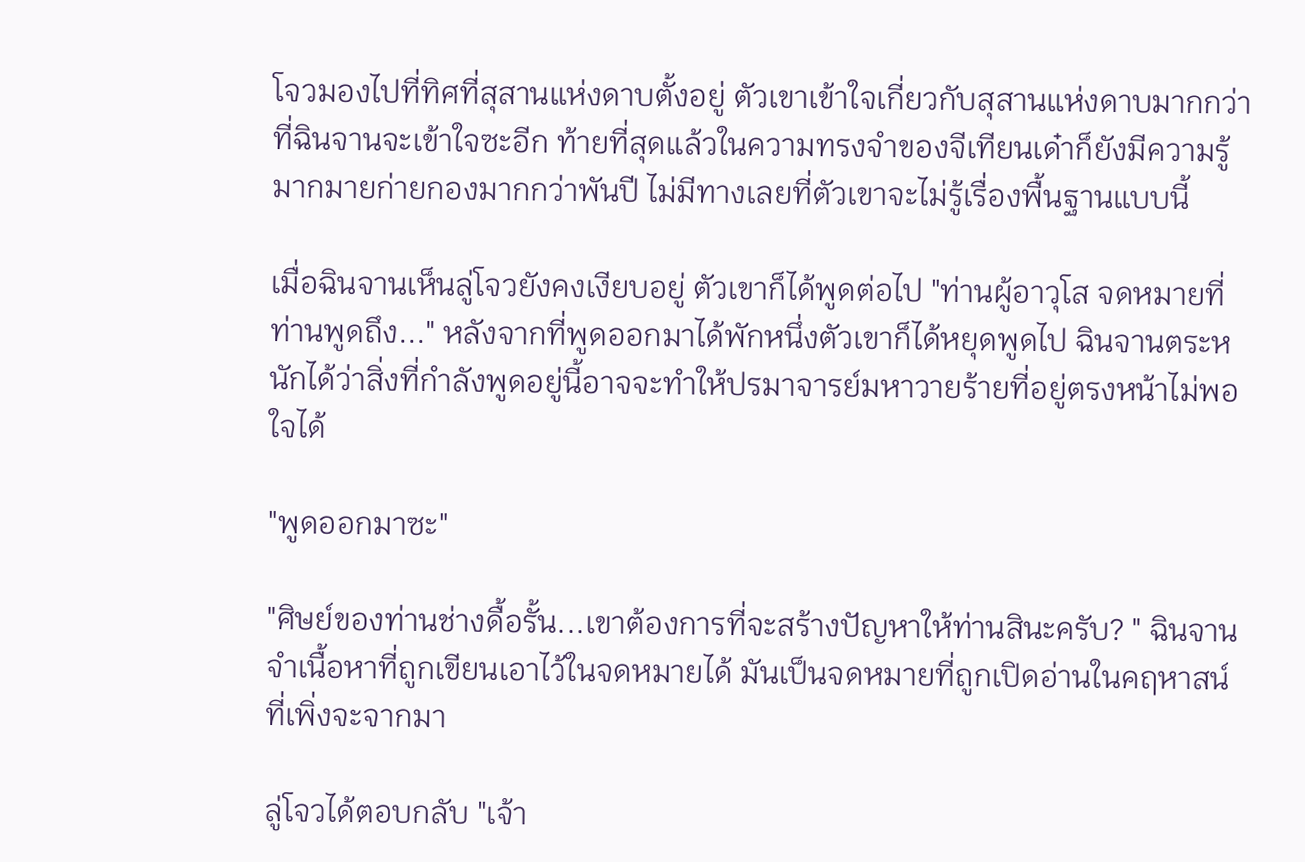โจวมองไปที่ทิศที่สุสานแห่งดาบตั้งอยู่ ตัวเขาเข้าใจเกี่ยวกับสุสานแห่งดาบมากกว่าที่ฉินจานจะเข้าใจซะอีก ท้ายที่สุดแล้วในความทรงจำของจีเทียนเด๋าก็ยังมีความรู้มากมายก่ายกองมากกว่าพันปี ไม่มีทางเลยที่ตัวเขาจะไม่รู้เรื่องพื้นฐานแบบนี้

เมื่อฉินจานเห็นลู่โจวยังคงเงียบอยู่ ตัวเขาก็ได้พูดต่อไป "ท่านผู้อาวุโส จดหมายที่ท่านพูดถึง..." หลังจากที่พูดออกมาได้พักหนึ่งตัวเขาก็ได้หยุดพูดไป ฉินจานตระหนักได้ว่าสิ่งที่กำลังพูดอยู่นี้อาจจะทำให้ปรมาจารย์มหาวายร้ายที่อยู่ตรงหน้าไม่พอใจได้

"พูดออกมาซะ"

"ศิษย์ของท่านช่างดื้อรั้น...เขาต้องการที่จะสร้างปัญหาให้ท่านสินะครับ? " ฉินจานจำเนื้อหาที่ถูกเขียนเอาไว้ในจดหมายได้ มันเป็นจดหมายที่ถูกเปิดอ่านในคฤหาสน์ที่เพิ่งจะจากมา

ลู่โจวได้ตอบกลับ "เจ้า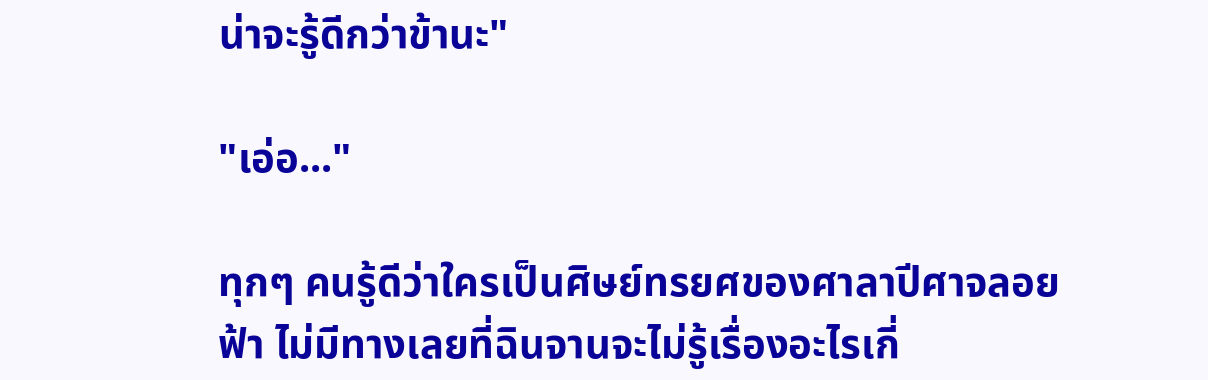น่าจะรู้ดีกว่าข้านะ"

"เอ่อ..."

ทุกๆ คนรู้ดีว่าใครเป็นศิษย์ทรยศของศาลาปีศาจลอยฟ้า ไม่มีทางเลยที่ฉินจานจะไม่รู้เรื่องอะไรเกี่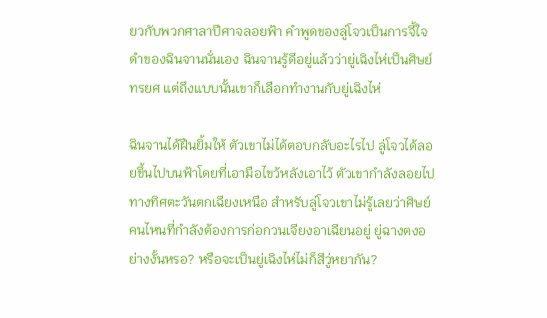ยวกับพวกศาลาปีศาจลอยฟ้า คำพูดของลู่โจวเป็นการจี้ใจดำของฉินจานนั่นเอง ฉินจานรู้ดีอยู่แล้วว่ายู่เฉิงไห่เป็นศิษย์ทรยศ แต่ถึงแบบนั้นเขาก็เลือกทำงานกับยู่เฉิงไห่

ฉินจานได้ฝืนยิ้มให้ ตัวเขาไม่ได้ตอบกลับอะไรไป ลู่โจวได้ลอยขึ้นไปบนฟ้าโดยที่เอามือไขว้หลังเอาไว้ ตัวเขากำลังลอยไปทางทิศตะวันตกเฉียงเหนือ สำหรับลู่โจวเขาไม่รู้เลยว่าศิษย์คนไหนที่กำลังต้องการก่อกวนเจียงอาเฉียนอยู่ ยู่ฉางตงอย่างงั้นหรอ? หรือจะเป็นยู่เฉิงไห่ไม่ก็สีวู่หยากัน?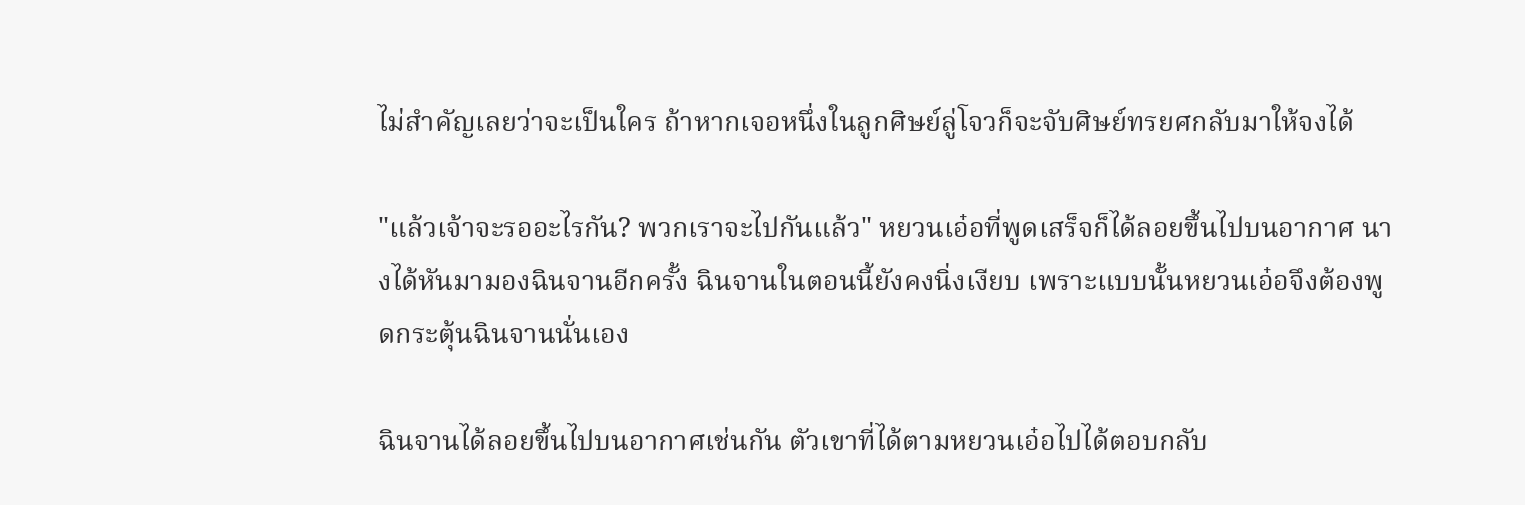ไม่สำคัญเลยว่าจะเป็นใคร ถ้าหากเจอหนึ่งในลูกศิษย์ลู่โจวก็จะจับศิษย์ทรยศกลับมาให้จงได้

"แล้วเจ้าจะรออะไรกัน? พวกเราจะไปกันแล้ว" หยวนเอ๋อที่พูดเสร็จก็ได้ลอยขึ้นไปบนอากาศ นางได้หันมามองฉินจานอีกครั้ง ฉินจานในตอนนี้ยังคงนิ่งเงียบ เพราะแบบนั้นหยวนเอ๋อจึงต้องพูดกระตุ้นฉินจานนั่นเอง

ฉินจานได้ลอยขึ้นไปบนอากาศเช่นกัน ตัวเขาที่ได้ตามหยวนเอ๋อไปได้ตอบกลับ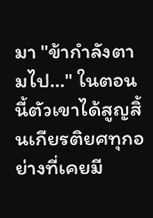มา "ข้ากำลังตามไป..." ในตอนนี้ตัวเขาได้สูญสิ้นเกียรติยศทุกอย่างที่เคยมี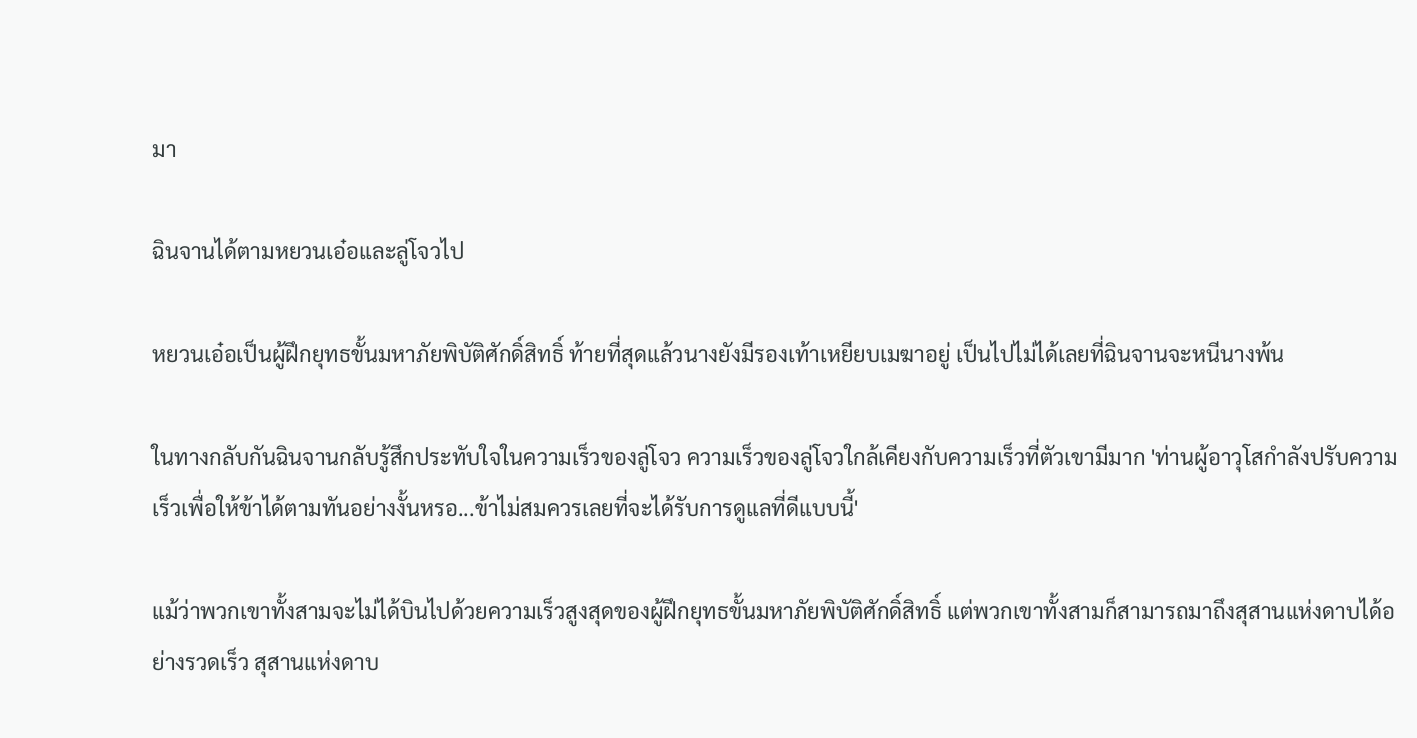มา

ฉินจานได้ตามหยวนเอ๋อและลู่โจวไป

หยวนเอ๋อเป็นผู้ฝึกยุทธขั้นมหาภัยพิบัติศักดิ์สิทธิ์ ท้ายที่สุดแล้วนางยังมีรองเท้าเหยียบเมฆาอยู่ เป็นไปไม่ได้เลยที่ฉินจานจะหนีนางพ้น

ในทางกลับกันฉินจานกลับรู้สึกประทับใจในความเร็วของลู่โจว ความเร็วของลู่โจวใกล้เคียงกับความเร็วที่ตัวเขามีมาก 'ท่านผู้อาวุโสกำลังปรับความเร็วเพื่อให้ข้าได้ตามทันอย่างงั้นหรอ...ข้าไม่สมควรเลยที่จะได้รับการดูแลที่ดีแบบนี้'

แม้ว่าพวกเขาทั้งสามจะไม่ได้บินไปด้วยความเร็วสูงสุดของผู้ฝึกยุทธขั้นมหาภัยพิบัติศักดิ์สิทธิ์ แต่พวกเขาทั้งสามก็สามารถมาถึงสุสานแห่งดาบได้อย่างรวดเร็ว สุสานแห่งดาบ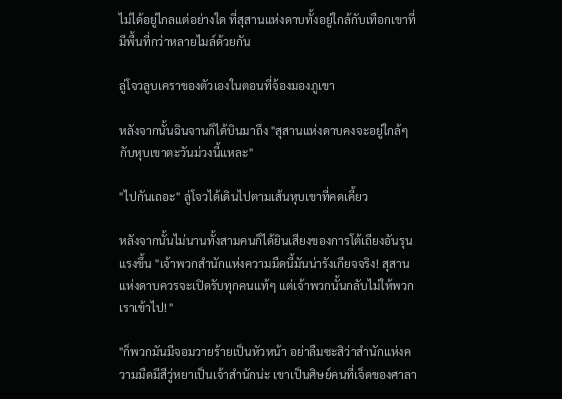ไม่ได้อยู่ไกลแต่อย่างใด ที่สุสานแห่งดาบทั้งอยู่ใกล้กับเทือกเขาที่มีพื้นที่กว่าหลายไมล์ด้วยกัน

ลู่โจวลูบเคราของตัวเองในตอนที่จ้องมองภูเขา

หลังจากนั้นฉินจานก็ได้บินมาถึง "สุสานแห่งดาบคงจะอยู่ใกล้ๆ กับหุบเขาตะวันม่วงนี้แหละ"

"ไปกันเถอะ" ลู่โจวได้เดินไปตามเส้นหุบเขาที่คดเคี้ยว

หลังจากนั้นไม่นานทั้งสามคนก็ได้ยินเสียงของการโต้เถียงอันรุนแรงขึ้น "เจ้าพวกสำนักแห่งความมืดนี้มันน่ารังเกียจจริง! สุสานแห่งดาบควรจะเปิดรับทุกคนแท้ๆ แต่เจ้าพวกนั้นกลับไม่ให้พวกเราเข้าไป! "

"ก็พวกมันมีจอมวายร้ายเป็นหัวหน้า อย่าลืมซะสิว่าสำนักแห่งความมืดมีสีวู่หยาเป็นเจ้าสำนักน่ะ เขาเป็นศิษย์คนที่เจ็ดของศาลา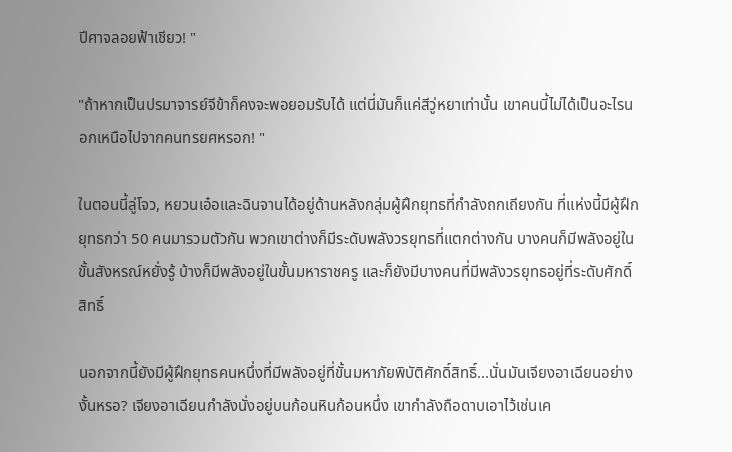ปีศาจลอยฟ้าเชียว! "

"ถ้าหากเป็นปรมาจารย์จีข้าก็คงจะพอยอมรับได้ แต่นี่มันก็แค่สีวู่หยาเท่านั้น เขาคนนี้ไม่ได้เป็นอะไรนอกเหนือไปจากคนทรยศหรอก! "

ในตอนนี้ลู่โจว, หยวนเอ๋อและฉินจานได้อยู่ด้านหลังกลุ่มผู้ฝึกยุทธที่กำลังถกเถียงกัน ที่แห่งนี้มีผู้ฝึกยุทธกว่า 50 คนมารวมตัวกัน พวกเขาต่างก็มีระดับพลังวรยุทธที่แตกต่างกัน บางคนก็มีพลังอยู่ในขั้นสังหรณ์หยั่งรู้ บ้างก็มีพลังอยู่ในขั้นมหาราชครู และก็ยังมีบางคนที่มีพลังวรยุทธอยู่ที่ระดับศักดิ์สิทธิ์

นอกจากนี้ยังมีผู้ฝึกยุทธคนหนึ่งที่มีพลังอยู่ที่ขั้นมหาภัยพิบัติศักดิ์สิทธิ์...นั่นมันเจียงอาเฉียนอย่างงั้นหรอ? เจียงอาเฉียนกำลังนั่งอยู่บนก้อนหินก้อนหนึ่ง เขากำลังถือดาบเอาไว้เช่นเค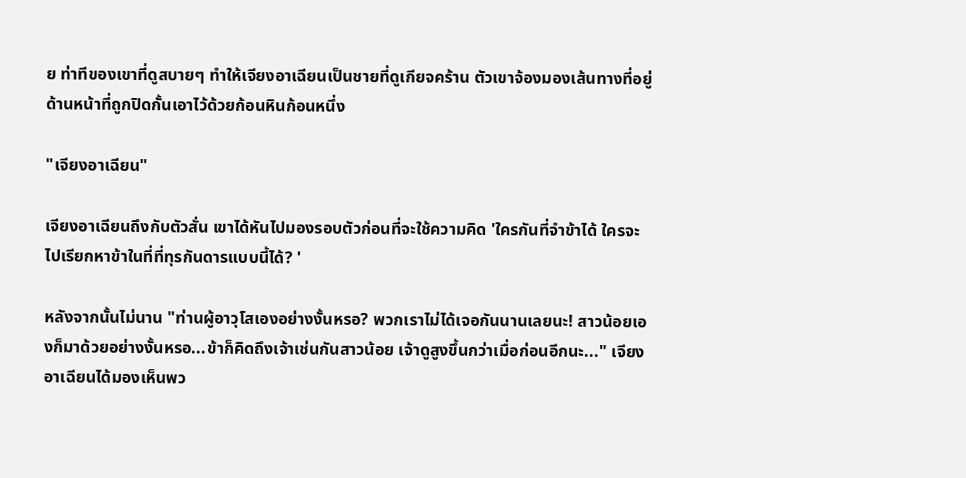ย ท่าทีของเขาที่ดูสบายๆ ทำให้เจียงอาเฉียนเป็นชายที่ดูเกียจคร้าน ตัวเขาจ้องมองเส้นทางที่อยู่ด้านหน้าที่ถูกปิดกั้นเอาไว้ด้วยก้อนหินก้อนหนึ่ง

"เจียงอาเฉียน"

เจียงอาเฉียนถึงกับตัวสั่น เขาได้หันไปมองรอบตัวก่อนที่จะใช้ความคิด 'ใครกันที่จำข้าได้ ใครจะไปเรียกหาข้าในที่ที่ทุรกันดารแบบนี้ได้? '

หลังจากนั้นไม่นาน "ท่านผู้อาวุโสเองอย่างงั้นหรอ? พวกเราไม่ได้เจอกันนานเลยนะ! สาวน้อยเองก็มาด้วยอย่างงั้นหรอ...ข้าก็คิดถึงเจ้าเช่นกันสาวน้อย เจ้าดูสูงขึ้นกว่าเมื่อก่อนอีกนะ..." เจียงอาเฉียนได้มองเห็นพว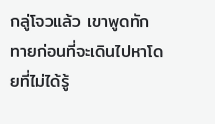กลู่โจวแล้ว เขาพูดทักทายก่อนที่จะเดินไปหาโดยที่ไม่ได้รู้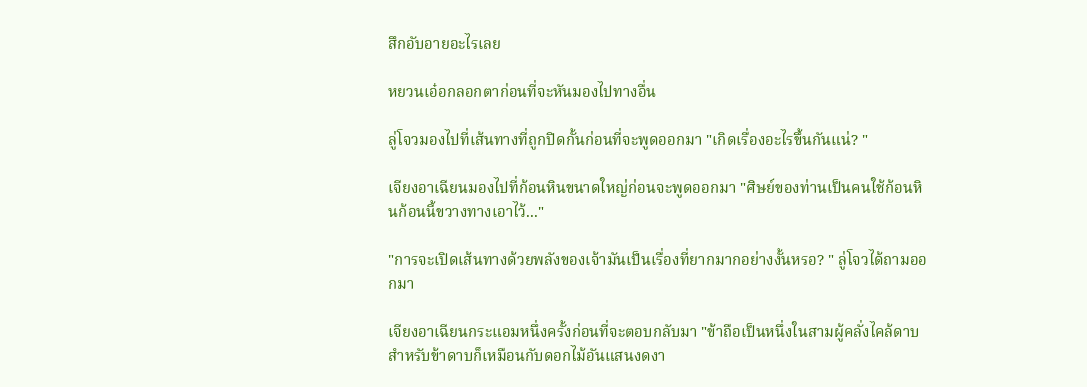สึกอับอายอะไรเลย

หยวนเอ๋อกลอกตาก่อนที่จะหันมองไปทางอื่น

ลู่โจวมองไปที่เส้นทางที่ถูกปิดกั้นก่อนที่จะพูดออกมา "เกิดเรื่องอะไรขึ้นกันแน่? "

เจียงอาเฉียนมองไปที่ก้อนหินขนาดใหญ่ก่อนจะพูดออกมา "ศิษย์ของท่านเป็นคนใช้ก้อนหินก้อนนี้ขวางทางเอาไว้..."

"การจะเปิดเส้นทางด้วยพลังของเจ้ามันเป็นเรื่องที่ยากมากอย่างงั้นหรอ? " ลู่โจวได้ถามออกมา

เจียงอาเฉียนกระแอมหนึ่งครั้งก่อนที่จะตอบกลับมา "ข้าถือเป็นหนึ่งในสามผู้คลั่งไคล้ดาบ สำหรับข้าดาบก็เหมือนกับดอกไม้อันแสนงดงา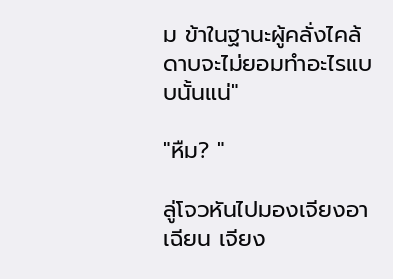ม ข้าในฐานะผู้คลั่งไคล้ดาบจะไม่ยอมทำอะไรแบบนั้นแน่"

"หืม? "

ลู่โจวหันไปมองเจียงอาเฉียน เจียง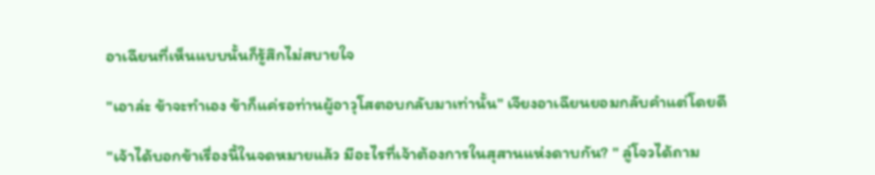อาเฉียนที่เห็นแบบนั้นก็รู้สึกไม่สบายใจ

"เอาล่ะ ข้าจะทำเอง ข้าก็แค่รอท่านผู้อาวุโสตอบกลับมาเท่านั้น" เจียงอาเฉียนยอมกลับคำแต่โดยดี

"เจ้าได้บอกข้าเรื่องนี้ในจดหมายแล้ว มีอะไรที่เจ้าต้องการในสุสานแห่งดาบกัน? " ลู่โจวได้ถาม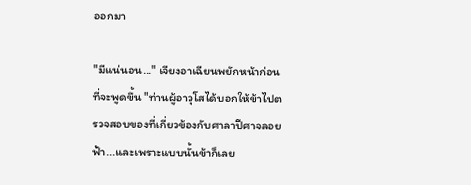ออกมา

"มีแน่นอน..." เจียงอาเฉียนพยักหน้าก่อนที่จะพูดขึ้น "ท่านผู้อาวุโสได้บอกให้ข้าไปตรวจสอบของที่เกี่ยวข้องกับศาลาปีศาจลอยฟ้า...และเพราะแบบนั้นข้าก็เลย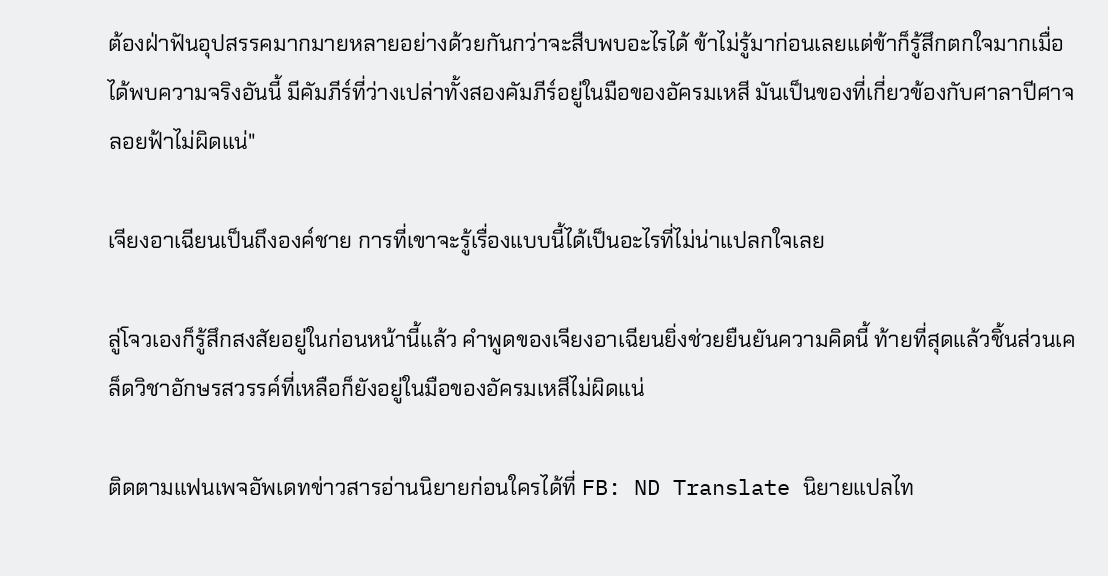ต้องฝ่าฟันอุปสรรคมากมายหลายอย่างด้วยกันกว่าจะสืบพบอะไรได้ ข้าไม่รู้มาก่อนเลยแต่ข้าก็รู้สึกตกใจมากเมื่อได้พบความจริงอันนี้ มีคัมภีร์ที่ว่างเปล่าทั้งสองคัมภีร์อยู่ในมือของอัครมเหสี มันเป็นของที่เกี่ยวข้องกับศาลาปีศาจลอยฟ้าไม่ผิดแน่"

เจียงอาเฉียนเป็นถึงองค์ชาย การที่เขาจะรู้เรื่องแบบนี้ได้เป็นอะไรที่ไม่น่าแปลกใจเลย

ลู่โจวเองก็รู้สึกสงสัยอยู่ในก่อนหน้านี้แล้ว คำพูดของเจียงอาเฉียนยิ่งช่วยยืนยันความคิดนี้ ท้ายที่สุดแล้วชิ้นส่วนเคล็ดวิชาอักษรสวรรค์ที่เหลือก็ยังอยู่ในมือของอัครมเหสีไม่ผิดแน่

ติดตามแฟนเพจอัพเดทข่าวสารอ่านนิยายก่อนใครได้ที่ FB: ND Translate นิยายแปลไท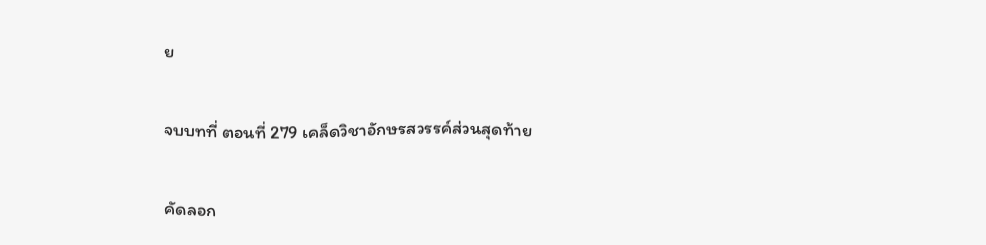ย

จบบทที่ ตอนที่ 279 เคล็ดวิชาอักษรสวรรค์ส่วนสุดท้าย

คัดลอก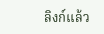ลิงก์แล้ว